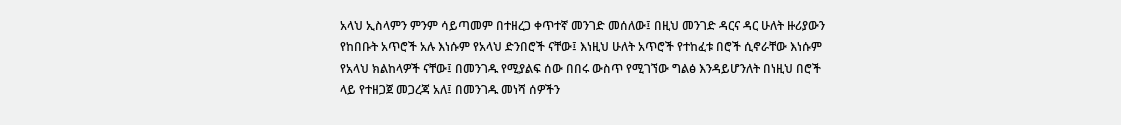አላህ ኢስላምን ምንም ሳይጣመም በተዘረጋ ቀጥተኛ መንገድ መሰለው፤ በዚህ መንገድ ዳርና ዳር ሁለት ዙሪያውን የከበቡት አጥሮች አሉ እነሱም የአላህ ድንበሮች ናቸው፤ እነዚህ ሁለት አጥሮች የተከፈቱ በሮች ሲኖራቸው እነሱም የአላህ ክልከላዎች ናቸው፤ በመንገዱ የሚያልፍ ሰው በበሩ ውስጥ የሚገኘው ግልፅ እንዳይሆንለት በነዚህ በሮች ላይ የተዘጋጀ መጋረጃ አለ፤ በመንገዱ መነሻ ሰዎችን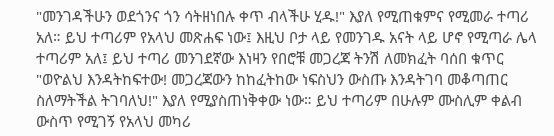"መንገዳችሁን ወደጎንና ጎን ሳትዘነበሉ ቀጥ ብላችሁ ሂዱ!" እያለ የሚጠቁምና የሚመራ ተጣሪ አለ። ይህ ተጣሪም የአላህ መጽሐፍ ነው፤ እዚህ ቦታ ላይ የመንገዱ አናት ላይ ሆኖ የሚጣራ ሌላ ተጣሪም አለ፤ ይህ ተጣሪ መንገደኛው እነዛን የበሮቹ መጋረጃ ትንሽ ለመክፈት ባሰበ ቁጥር "ወዮልህ እንዳትከፍተው! መጋረጃውን ከከፈትከው ነፍስህን ውስጡ እንዳትገባ መቆጣጠር ስለማትችል ትገባለህ!" እያለ የሚያስጠነቅቀው ነው። ይህ ተጣሪም በሁሉም ሙስሊም ቀልብ ውስጥ የሚገኝ የአላህ መካሪ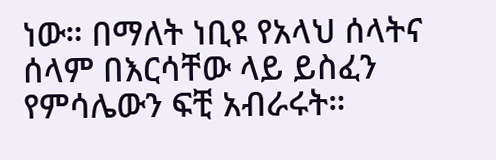ነው። በማለት ነቢዩ የአላህ ሰላትና ሰላም በእርሳቸው ላይ ይስፈን የምሳሌውን ፍቺ አብራሩት።